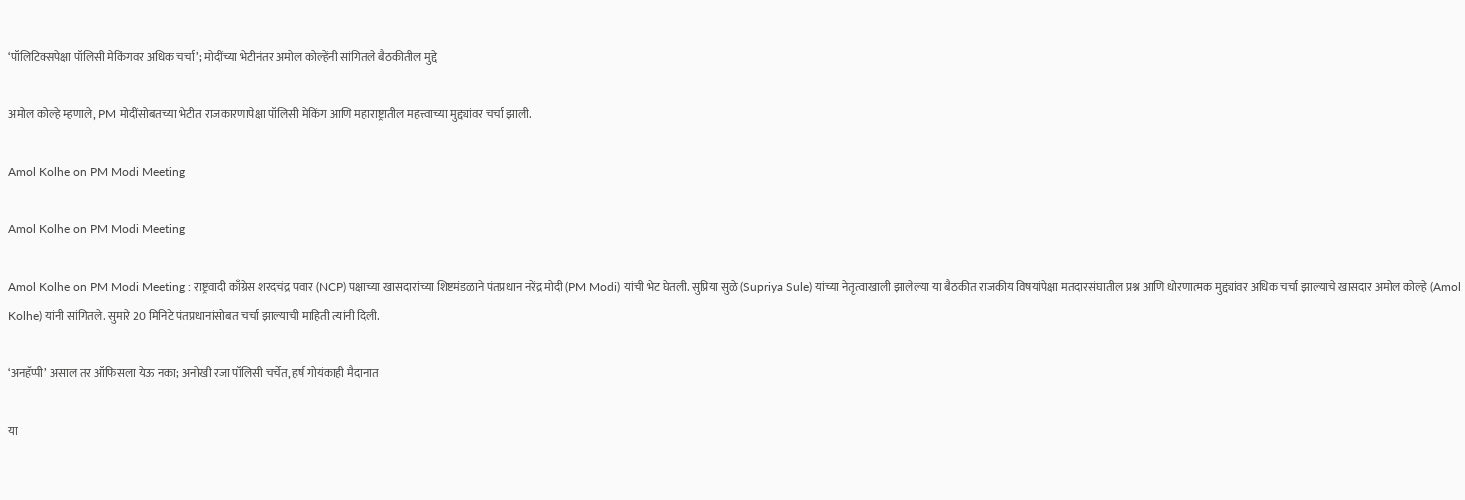‘पॉलिटिक्सपेक्षा पॉलिसी मेकिंगवर अधिक चर्चा’; मोदींच्या भेटीनंतर अमोल कोल्हेंनी सांगितले बैठकीतील मुद्दे

अमोल कोल्हे म्हणाले, PM मोदींसोबतच्या भेटीत राजकारणापेक्षा पॉलिसी मेकिंग आणि महाराष्ट्रातील महत्त्वाच्या मुद्द्यांवर चर्चा झाली.

Amol Kolhe on PM Modi Meeting

Amol Kolhe on PM Modi Meeting

Amol Kolhe on PM Modi Meeting : राष्ट्रवादी काँग्रेस शरदचंद्र पवार (NCP) पक्षाच्या खासदारांच्या शिष्टमंडळाने पंतप्रधान नरेंद्र मोदी (PM Modi) यांची भेट घेतली. सुप्रिया सुळे (Supriya Sule) यांच्या नेतृत्वाखाली झालेल्या या बैठकीत राजकीय विषयांपेक्षा मतदारसंघातील प्रश्न आणि धोरणात्मक मुद्द्यांवर अधिक चर्चा झाल्याचे खासदार अमोल कोल्हे (Amol Kolhe) यांनी सांगितले. सुमारे 20 मिनिटे पंतप्रधानांसोबत चर्चा झाल्याची माहिती त्यांनी दिली.

‘अनहॅप्पी’ असाल तर ऑफिसला येऊ नका; अनोखी रजा पॉलिसी चर्चेत, हर्ष गोयंकाही मैदानात

या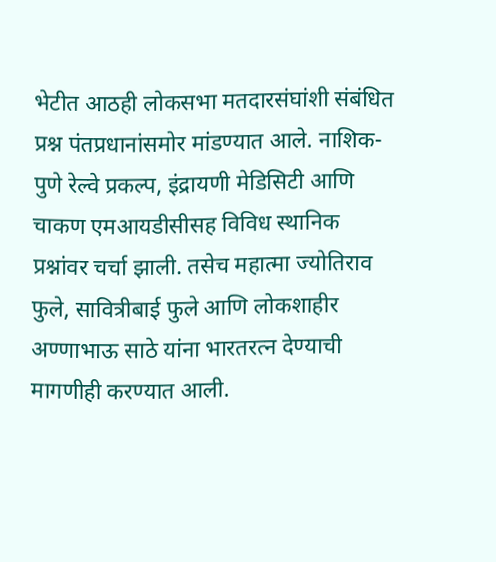भेटीत आठही लोकसभा मतदारसंघांशी संबंधित प्रश्न पंतप्रधानांसमोर मांडण्यात आले. नाशिक-पुणे रेल्वे प्रकल्प, इंद्रायणी मेडिसिटी आणि चाकण एमआयडीसीसह विविध स्थानिक प्रश्नांवर चर्चा झाली. तसेच महात्मा ज्योतिराव फुले, सावित्रीबाई फुले आणि लोकशाहीर अण्णाभाऊ साठे यांना भारतरत्न देण्याची मागणीही करण्यात आली.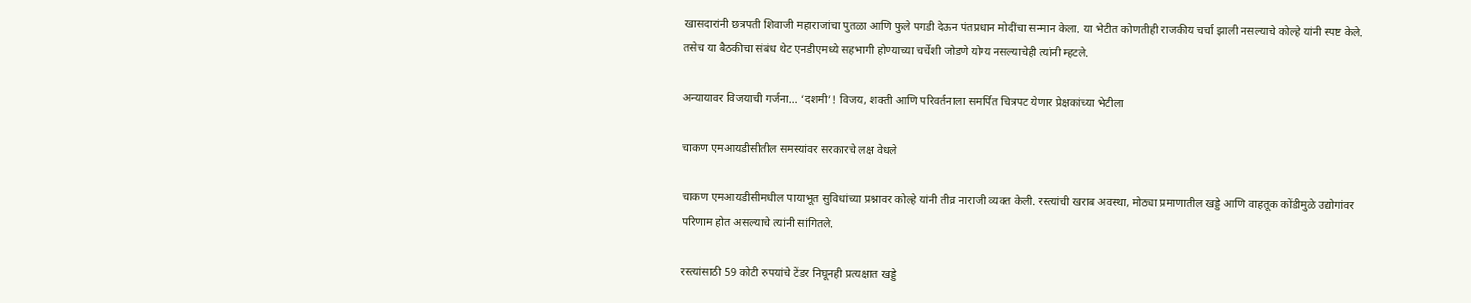खासदारांनी छत्रपती शिवाजी महाराजांचा पुतळा आणि फुले पगडी देऊन पंतप्रधान मोदींचा सन्मान केला. या भेटीत कोणतीही राजकीय चर्चा झाली नसल्याचे कोल्हे यांनी स्पष्ट केले. तसेच या बैठकीचा संबंध थेट एनडीएमध्ये सहभागी होण्याच्या चर्चेशी जोडणे योग्य नसल्याचेही त्यांनी म्हटले.

अन्यायावर विजयाची गर्जना… ‘दशमी’! विजय, शक्ती आणि परिवर्तनाला समर्पित चित्रपट येणार प्रेक्षकांच्या भेटीला

चाकण एमआयडीसीतील समस्यांवर सरकारचे लक्ष वेधले

चाकण एमआयडीसीमधील पायाभूत सुविधांच्या प्रश्नावर कोल्हे यांनी तीव्र नाराजी व्यक्त केली. रस्त्यांची खराब अवस्था, मोठ्या प्रमाणातील खड्डे आणि वाहतूक कोंडीमुळे उद्योगांवर परिणाम होत असल्याचे त्यांनी सांगितले.

रस्त्यांसाठी 59 कोटी रुपयांचे टेंडर निघूनही प्रत्यक्षात खड्डे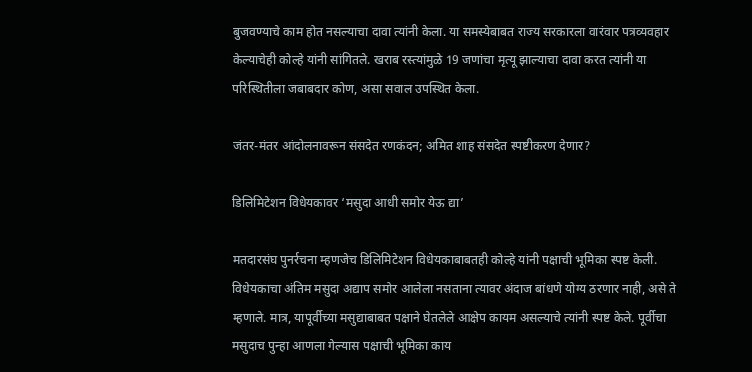बुजवण्याचे काम होत नसल्याचा दावा त्यांनी केला. या समस्येबाबत राज्य सरकारला वारंवार पत्रव्यवहार केल्याचेही कोल्हे यांनी सांगितले. खराब रस्त्यांमुळे 19 जणांचा मृत्यू झाल्याचा दावा करत त्यांनी या परिस्थितीला जबाबदार कोण, असा सवाल उपस्थित केला.

जंतर-मंतर आंदोलनावरून संसदेत रणकंदन; अमित शाह संसदेत स्पष्टीकरण देणार?

डिलिमिटेशन विधेयकावर ‘मसुदा आधी समोर येऊ द्या’

मतदारसंघ पुनर्रचना म्हणजेच डिलिमिटेशन विधेयकाबाबतही कोल्हे यांनी पक्षाची भूमिका स्पष्ट केली. विधेयकाचा अंतिम मसुदा अद्याप समोर आलेला नसताना त्यावर अंदाज बांधणे योग्य ठरणार नाही, असे ते म्हणाले. मात्र, यापूर्वीच्या मसुद्याबाबत पक्षाने घेतलेले आक्षेप कायम असल्याचे त्यांनी स्पष्ट केले. पूर्वीचा मसुदाच पुन्हा आणला गेल्यास पक्षाची भूमिका काय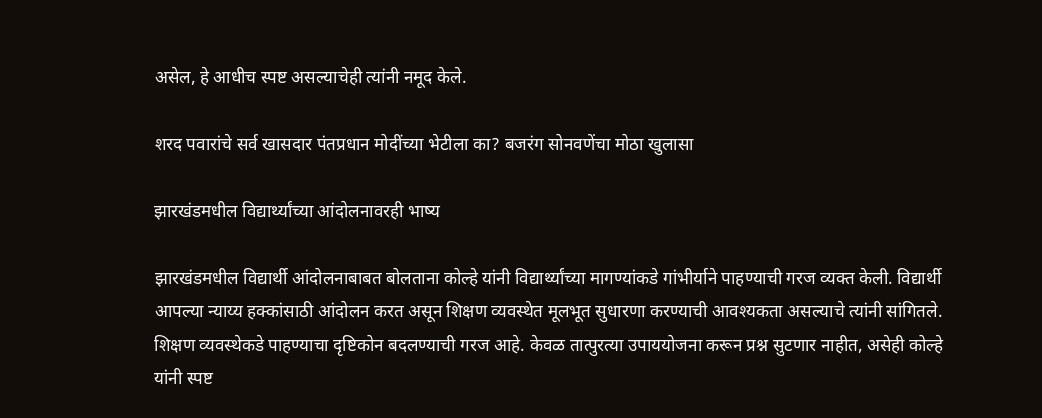असेल, हे आधीच स्पष्ट असल्याचेही त्यांनी नमूद केले.

शरद पवारांचे सर्व खासदार पंतप्रधान मोदींच्या भेटीला का? बजरंग सोनवणेंचा मोठा खुलासा

झारखंडमधील विद्यार्थ्यांच्या आंदोलनावरही भाष्य

झारखंडमधील विद्यार्थी आंदोलनाबाबत बोलताना कोल्हे यांनी विद्यार्थ्यांच्या मागण्यांकडे गांभीर्याने पाहण्याची गरज व्यक्त केली. विद्यार्थी आपल्या न्याय्य हक्कांसाठी आंदोलन करत असून शिक्षण व्यवस्थेत मूलभूत सुधारणा करण्याची आवश्यकता असल्याचे त्यांनी सांगितले. शिक्षण व्यवस्थेकडे पाहण्याचा दृष्टिकोन बदलण्याची गरज आहे. केवळ तात्पुरत्या उपाययोजना करून प्रश्न सुटणार नाहीत, असेही कोल्हे यांनी स्पष्ट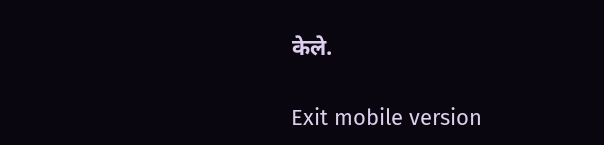केले.

Exit mobile version